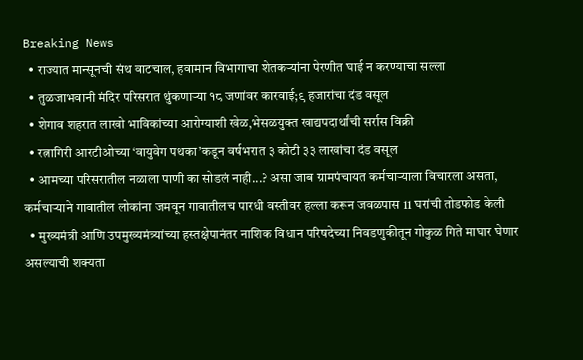Breaking News
  • राज्यात मान्सूनची संथ वाटचाल, हवामान विभागाचा शेतकऱ्यांना पेरणीत घाई न करण्याचा सल्ला
  • तुळजाभवानी मंदिर परिसरात थुंकणाऱ्या १८ जणांवर कारवाई;९ हजारांचा दंड वसूल
  • शेगाव शहरात लाखो भाविकांच्या आरोग्याशी खेळ,भेसळयुक्त खाद्यपदार्थांची सर्रास विक्री
  • रत्नागिरी आरटीओच्या ‘वायुवेग पथका’कडून वर्षभरात ३ कोटी ३३ लाखांचा दंड वसूल
  • आमच्या परिसरातील नळाला पाणी का सोडलं नाही...? असा जाब ग्रामपंचायत कर्मचाऱ्याला विचारला असता, कर्मचाऱ्याने गावातील लोकांना जमवून गावातीलच पारधी वस्तीवर हल्ला करून जवळपास 11 घरांची तोडफोड केली
  • मुख्यमंत्री आणि उपमुख्यमंत्र्यांच्या हस्तक्षेपानंतर नाशिक विधान परिषदेच्या निवडणुकीतून गोकुळ गिते माघार घेणार असल्याची शक्यता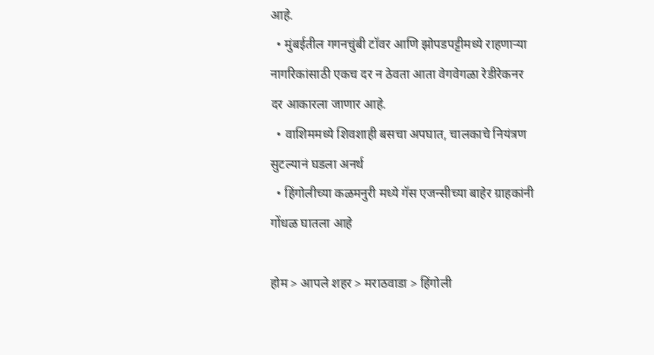आहे.
  • मुंबईतील गगनचुंबी टॉवर आणि झोपडपट्टीमध्ये राहणाऱ्या नागरिकांसाठी एकच दर न ठेवता आता वेगवेगळा रेडीरेकनर दर आकारला जाणार आहे.
  • वाशिममध्ये शिवशाही बसचा अपघात, चालकाचे नियंत्रण सुटल्यानं घडला अनर्थ
  • हिंगोलीच्या कळमनुरी मध्ये गॅस एजन्सीच्या बाहेर ग्राहकांनी गोंधळ घातला आहे

होम > आपले शहर > मराठवाडा > हिंगोली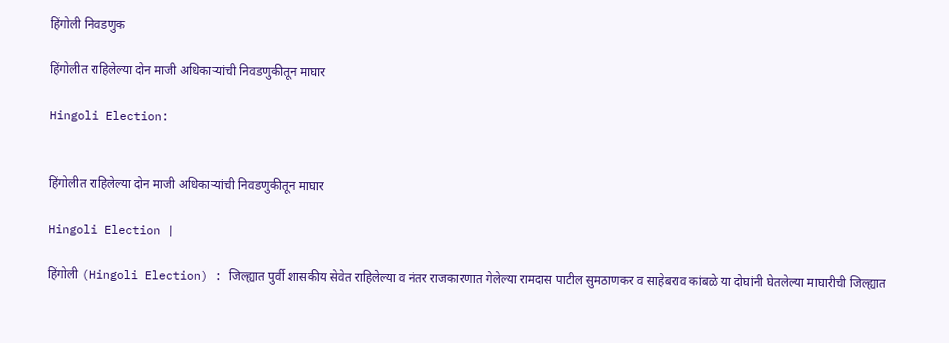हिंगोली निवडणुक

हिंगोलीत राहिलेल्या दोन माजी अधिकार्‍यांची निवडणुकीतून माघार

Hingoli Election:


हिंगोलीत राहिलेल्या दोन माजी अधिकार्‍यांची निवडणुकीतून माघार

Hingoli Election |

हिंगोली (Hingoli Election) : जिल्ह्यात पुर्वी शासकीय सेवेत राहिलेल्या व नंतर राजकारणात गेलेल्या रामदास पाटील सुमठाणकर व साहेबराव कांबळे या दोघांनी घेतलेल्या माघारीची जिल्ह्यात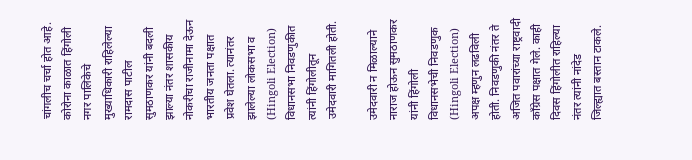चांगलीच चर्चा होत आहे. कोरोना काळात हिंगोली नगर पालिकेचे मुख्याधिकारी राहिलेल्या रामदास पाटील सुमठाणकर यांनी बदली झाल्या नंतर शासकीय नोकरीचा राजीनामा देऊन भारतीय जनता पक्षात प्रवेश घेतला. त्यानंतर झालेल्या लोकसभा व (Hingoli Election) विधानसभा निवडणुकीत त्यांनी हिंगोलीतून उमेदवारी मागितली होती.

उमेदवारी न मिळाल्याने नाराज होऊन सुमठाणकर यांनी हिंगोली विधानसभेची निवडणुक (Hingoli Election) अपक्ष म्हणुन लढविली होती. निवडणुकी नंतर ते अजित पवारांच्या राष्ट्रवादी काँग्रेस पक्षात गेले. काही दिवस हिंगोलीत राहिल्या नंतर त्यांनी नांदेड जिल्ह्यात बस्तान टाकले.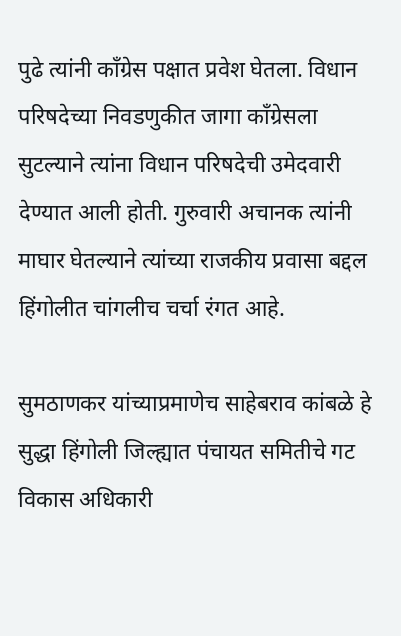पुढे त्यांनी काँग्रेस पक्षात प्रवेश घेतला. विधान परिषदेच्या निवडणुकीत जागा काँग्रेसला सुटल्याने त्यांना विधान परिषदेची उमेदवारी देण्यात आली होती. गुरुवारी अचानक त्यांनी माघार घेतल्याने त्यांच्या राजकीय प्रवासा बद्दल हिंगोलीत चांगलीच चर्चा रंगत आहे.

सुमठाणकर यांच्याप्रमाणेच साहेबराव कांबळे हे सुद्धा हिंगोली जिल्ह्यात पंचायत समितीचे गट विकास अधिकारी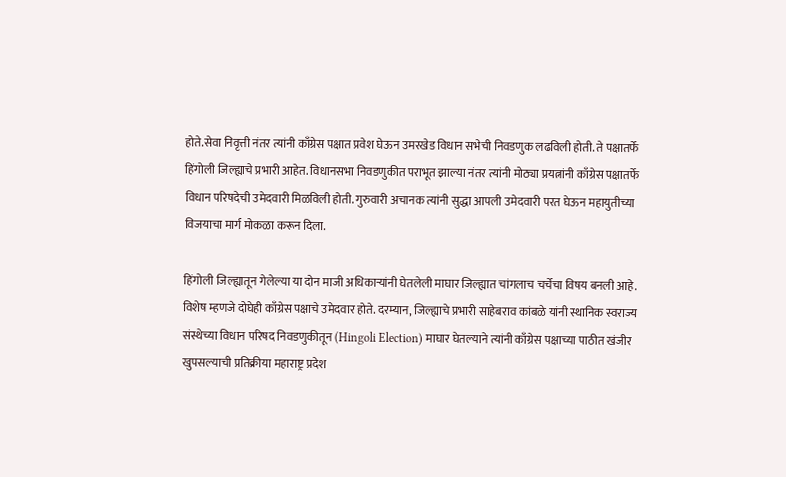होते.सेवा निवृत्ती नंतर त्यांनी काँग्रेस पक्षात प्रवेश घेऊन उमरखेड विधान सभेची निवडणुक लढविली होती. ते पक्षातर्फे हिंगोली जिल्ह्याचे प्रभारी आहेत. विधानसभा निवडणुकीत पराभूत झाल्या नंतर त्यांनी मोठ्या प्रयत्नांनी काँग्रेस पक्षातर्फे विधान परिषदेची उमेदवारी मिळविली होती. गुरुवारी अचानक त्यांनी सुद्धा आपली उमेदवारी परत घेऊन महायुतीच्या विजयाचा मार्ग मोकळा करून दिला.

हिंगोली जिल्ह्यातून गेलेल्या या दोन माजी अधिकार्‍यांनी घेतलेली माघार जिल्ह्यात चांगलाच चर्चेचा विषय बनली आहे. विशेष म्हणजे दोघेही काँग्रेस पक्षाचे उमेदवार होते. दरम्यान, जिल्ह्याचे प्रभारी साहेबराव कांबळे यांनी स्थानिक स्वराज्य संस्थेच्या विधान परिषद निवडणुकीतून (Hingoli Election) माघार घेतल्याने त्यांनी काँग्रेस पक्षाच्या पाठीत खंजीर खुपसल्याची प्रतिक्रीया महाराष्ट्र प्रदेश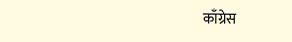काँग्रेस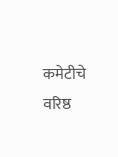कमेटीचे वरिष्ठ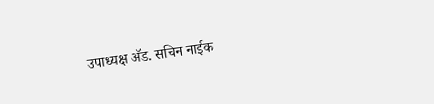उपाध्यक्ष अ‍ॅड. सचिन नाईक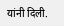यांनी दिली.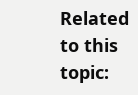Related to this topic: